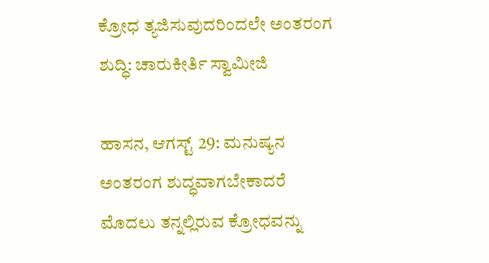ಕ್ರೋಧ ತ್ಯಜಿಸುವುದರಿಂದಲೇ ಅಂತರಂಗ ಶುದ್ಧಿ: ಚಾರುಕೀರ್ತಿ ಸ್ವಾಮೀಜಿ

ಹಾಸನ, ಆಗಸ್ಟ್ 29: ಮನುಷ್ಯನ ಅಂತರಂಗ ಶುದ್ಧವಾಗಬೇಕಾದರೆ ಮೊದಲು ತನ್ನಲ್ಲಿರುವ ಕ್ರೋಧವನ್ನು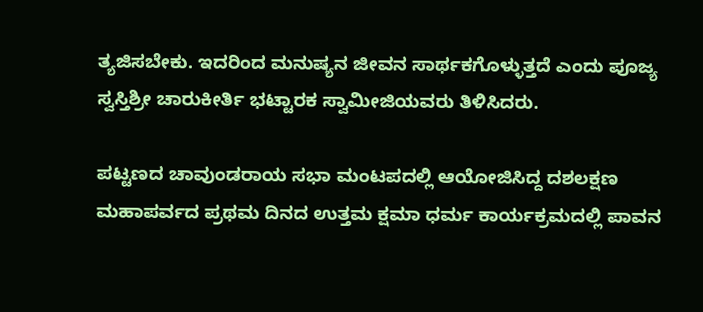ತ್ಯಜಿಸಬೇಕು. ಇದರಿಂದ ಮನುಷ್ಯನ ಜೀವನ ಸಾರ್ಥಕಗೊಳ್ಳುತ್ತದೆ ಎಂದು ಪೂಜ್ಯ ಸ್ವಸ್ತಿಶ್ರೀ ಚಾರುಕೀರ್ತಿ ಭಟ್ಟಾರಕ ಸ್ವಾಮೀಜಿಯವರು ತಿಳಿಸಿದರು.

ಪಟ್ಟಣದ ಚಾವುಂಡರಾಯ ಸಭಾ ಮಂಟಪದಲ್ಲಿ ಆಯೋಜಿಸಿದ್ದ ದಶಲಕ್ಷಣ ಮಹಾಪರ್ವದ ಪ್ರಥಮ ದಿನದ ಉತ್ತಮ ಕ್ಷಮಾ ಧರ್ಮ ಕಾರ್ಯಕ್ರಮದಲ್ಲಿ ಪಾವನ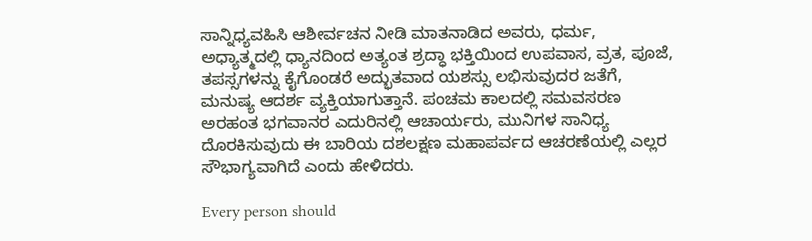ಸಾನ್ನಿಧ್ಯವಹಿಸಿ ಆಶೀರ್ವಚನ ನೀಡಿ ಮಾತನಾಡಿದ ಅವರು, ಧರ್ಮ, ಅಧ್ಯಾತ್ಮದಲ್ಲಿ ಧ್ಯಾನದಿಂದ ಅತ್ಯಂತ ಶ್ರದ್ಧಾ ಭಕ್ತಿಯಿಂದ ಉಪವಾಸ, ವ್ರತ, ಪೂಜೆ, ತಪಸ್ಸಗಳನ್ನು ಕೈಗೊಂಡರೆ ಅದ್ಭುತವಾದ ಯಶಸ್ಸು ಲಭಿಸುವುದರ ಜತೆಗೆ, ಮನುಷ್ಯ ಆದರ್ಶ ವ್ಯಕ್ತಿಯಾಗುತ್ತಾನೆ. ಪಂಚಮ ಕಾಲದಲ್ಲಿ ಸಮವಸರಣ ಅರಹಂತ ಭಗವಾನರ ಎದುರಿನಲ್ಲಿ ಆಚಾರ್ಯರು, ಮುನಿಗಳ ಸಾನಿಧ್ಯ ದೊರಕಿಸುವುದು ಈ ಬಾರಿಯ ದಶಲಕ್ಷಣ ಮಹಾಪರ್ವದ ಆಚರಣೆಯಲ್ಲಿ ಎಲ್ಲರ ಸೌಭಾಗ್ಯವಾಗಿದೆ ಎಂದು ಹೇಳಿದರು.

Every person should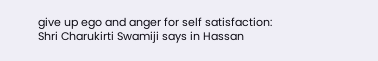give up ego and anger for self satisfaction: Shri Charukirti Swamiji says in Hassan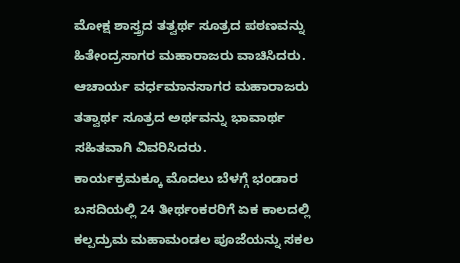ಮೋಕ್ಷ ಶಾಸ್ತ್ರದ ತತ್ವರ್ಥ ಸೂತ್ರದ ಪಠಣವನ್ನು ಹಿತೇಂದ್ರಸಾಗರ ಮಹಾರಾಜರು ವಾಚಿಸಿದರು. ಆಚಾರ್ಯ ವರ್ಧಮಾನಸಾಗರ ಮಹಾರಾಜರು ತತ್ವಾರ್ಥ ಸೂತ್ರದ ಅರ್ಥವನ್ನು ಭಾವಾರ್ಥ ಸಹಿತವಾಗಿ ವಿವರಿಸಿದರು.
ಕಾರ್ಯಕ್ರಮಕ್ಕೂ ಮೊದಲು ಬೆಳಗ್ಗೆ ಭಂಡಾರ ಬಸದಿಯಲ್ಲಿ 24 ತೀರ್ಥಂಕರರಿಗೆ ಏಕ ಕಾಲದಲ್ಲಿ ಕಲ್ಪದ್ರುಮ ಮಹಾಮಂಡಲ ಪೂಜೆಯನ್ನು ಸಕಲ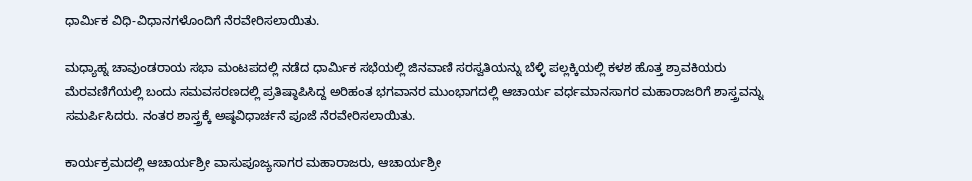ಧಾರ್ಮಿಕ ವಿಧಿ-ವಿಧಾನಗಳೊಂದಿಗೆ ನೆರವೇರಿಸಲಾಯಿತು.

ಮಧ್ಯಾಹ್ನ ಚಾವುಂಡರಾಯ ಸಭಾ ಮಂಟಪದಲ್ಲಿ ನಡೆದ ಧಾರ್ಮಿಕ ಸಭೆಯಲ್ಲಿ ಜಿನವಾಣಿ ಸರಸ್ವತಿಯನ್ನು ಬೆಳ್ಳಿ ಪಲ್ಲಕ್ಕಿಯಲ್ಲಿ ಕಳಶ ಹೊತ್ತ ಶ್ರಾವಕಿಯರು ಮೆರವಣಿಗೆಯಲ್ಲಿ ಬಂದು ಸಮವಸರಣದಲ್ಲಿ ಪ್ರತಿಷ್ಠಾಪಿಸಿದ್ದ ಅರಿಹಂತ ಭಗವಾನರ ಮುಂಭಾಗದಲ್ಲಿ ಆಚಾರ್ಯ ವರ್ಧಮಾನಸಾಗರ ಮಹಾರಾಜರಿಗೆ ಶಾಸ್ತ್ರವನ್ನು ಸಮರ್ಪಿಸಿದರು. ನಂತರ ಶಾಸ್ತ್ರಕ್ಕೆ ಅಷ್ಠವಿಧಾರ್ಚನೆ ಪೂಜೆ ನೆರವೇರಿಸಲಾಯಿತು.

ಕಾರ್ಯಕ್ರಮದಲ್ಲಿ ಆಚಾರ್ಯಶ್ರೀ ವಾಸುಪೂಜ್ಯಸಾಗರ ಮಹಾರಾಜರು, ಆಚಾರ್ಯಶ್ರೀ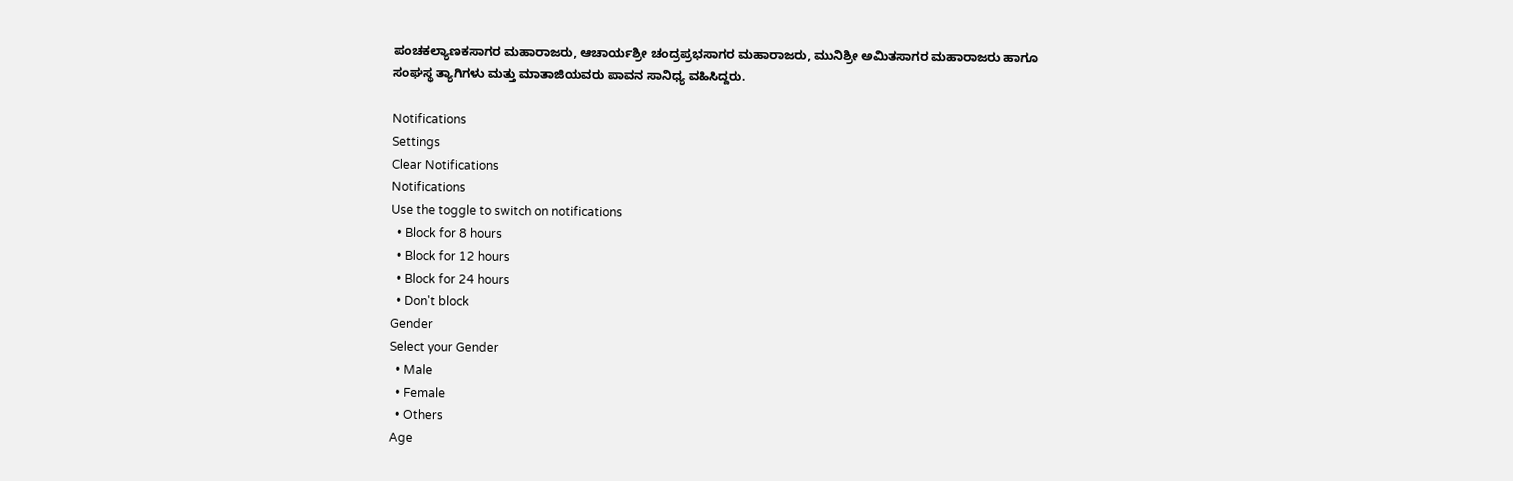ಪಂಚಕಲ್ಯಾಣಕಸಾಗರ ಮಹಾರಾಜರು, ಆಚಾರ್ಯಶ್ರೀ ಚಂದ್ರಪ್ರಭಸಾಗರ ಮಹಾರಾಜರು, ಮುನಿಶ್ರೀ ಅಮಿತಸಾಗರ ಮಹಾರಾಜರು ಹಾಗೂ ಸಂಘಸ್ಥ ತ್ಯಾಗಿಗಳು ಮತ್ತು ಮಾತಾಜಿಯವರು ಪಾವನ ಸಾನಿಧ್ಯ ವಹಿಸಿದ್ದರು.

Notifications
Settings
Clear Notifications
Notifications
Use the toggle to switch on notifications
  • Block for 8 hours
  • Block for 12 hours
  • Block for 24 hours
  • Don't block
Gender
Select your Gender
  • Male
  • Female
  • Others
Age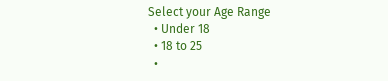Select your Age Range
  • Under 18
  • 18 to 25
  •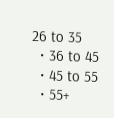26 to 35
  • 36 to 45
  • 45 to 55
  • 55+